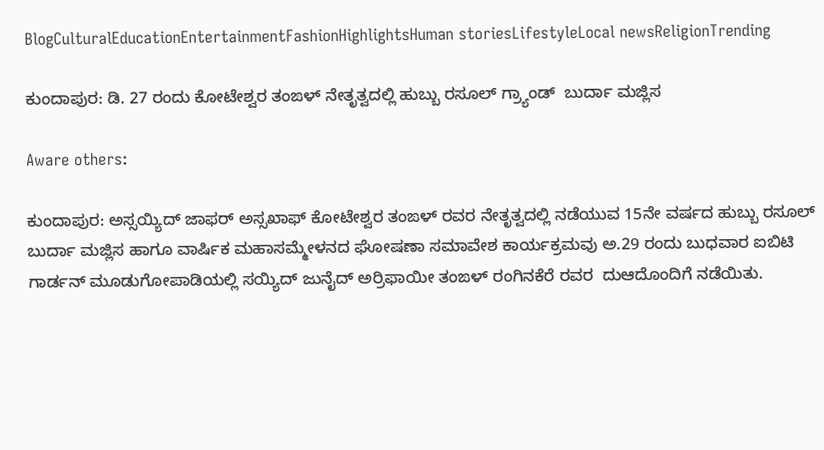BlogCulturalEducationEntertainmentFashionHighlightsHuman storiesLifestyleLocal newsReligionTrending

ಕುಂದಾಪುರ: ಡಿ. 27 ರಂದು ಕೋಟೇಶ್ವರ ತಂಙಳ್ ನೇತೃತ್ವದಲ್ಲಿ ಹುಬ್ಬು ರಸೂಲ್ ಗ್ರ್ಯಾಂಡ್  ಬುರ್ದಾ ಮಜ್ಲಿಸ

Aware others:

ಕುಂದಾಪುರ: ಅಸ್ಸಯ್ಯಿದ್ ಜಾಫರ್ ಅಸ್ಸಖಾಫ್ ಕೋಟೇಶ್ವರ ತಂಙಳ್ ರವರ ನೇತೃತ್ವದಲ್ಲಿ ನಡೆಯುವ 15ನೇ ವರ್ಷದ ಹುಬ್ಬು ರಸೂಲ್ ಬುರ್ದಾ ಮಜ್ಲಿಸ ಹಾಗೂ ವಾರ್ಷಿಕ ಮಹಾಸಮ್ಮೇಳನದ ಘೋಷಣಾ ಸಮಾವೇಶ ಕಾರ್ಯಕ್ರಮವು ಅ.29 ರಂದು ಬುಧವಾರ ಐಬಿಟಿ ಗಾರ್ಡನ್ ಮೂಡುಗೋಪಾಡಿಯಲ್ಲಿ ಸಯ್ಯಿದ್ ಜುನೈದ್ ಅರ್ರಿಫಾಯೀ ತಂಙಳ್‌ ರಂಗಿನಕೆರೆ ರವರ  ದುಆದೊಂದಿಗೆ ನಡೆಯಿತು.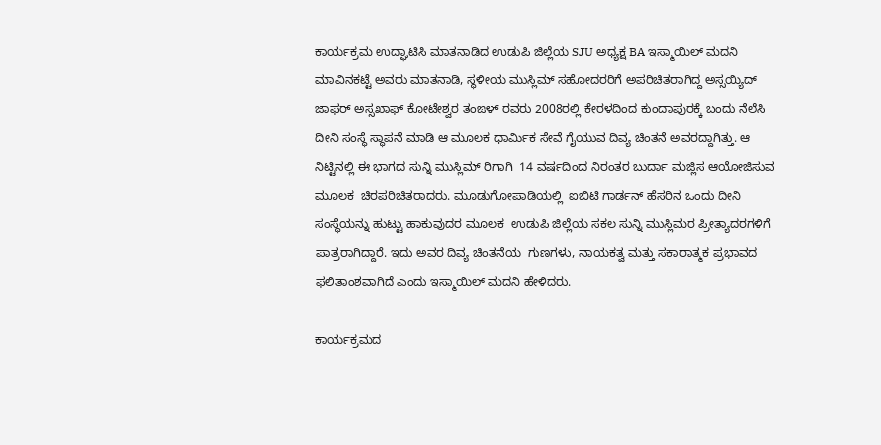ಕಾರ್ಯಕ್ರಮ ಉದ್ಘಾಟಿಸಿ ಮಾತನಾಡಿದ ಉಡುಪಿ ಜಿಲ್ಲೆಯ SJU ಅಧ್ಯಕ್ಷ BA ಇಸ್ಮಾಯಿಲ್ ಮದನಿ ಮಾವಿನಕಟ್ಟೆ ಅವರು ಮಾತನಾಡಿ, ಸ್ಥಳೀಯ ಮುಸ್ಲಿಮ್ ಸಹೋದರರಿಗೆ ಅಪರಿಚಿತರಾಗಿದ್ದ ಅಸ್ಸಯ್ಯಿದ್ ಜಾಫರ್ ಅಸ್ಸಖಾಫ್ ಕೋಟೇಶ್ವರ ತಂಙಳ್ ರವರು 2008ರಲ್ಲಿ ಕೇರಳದಿಂದ ಕುಂದಾಪುರಕ್ಕೆ ಬಂದು ನೆಲೆಸಿ ದೀನಿ ಸಂಸ್ಥೆ ಸ್ಥಾಪನೆ ಮಾಡಿ ಆ ಮೂಲಕ ಧಾರ್ಮಿಕ ಸೇವೆ ಗೈಯುವ ದಿವ್ಯ ಚಿಂತನೆ ಅವರದ್ದಾಗಿತ್ತು. ಆ ನಿಟ್ಟಿನಲ್ಲಿ ಈ ಭಾಗದ ಸುನ್ನಿ ಮುಸ್ಲಿಮ್ ರಿಗಾಗಿ  14 ವರ್ಷದಿಂದ ನಿರಂತರ ಬುರ್ದಾ ಮಜ್ಲಿಸ ಆಯೋಜಿಸುವ ಮೂಲಕ  ಚಿರಪರಿಚಿತರಾದರು. ಮೂಡುಗೋಪಾಡಿಯಲ್ಲಿ  ಐಬಿಟಿ ಗಾರ್ಡನ್ ಹೆಸರಿನ ಒಂದು ದೀನಿ ಸಂಸ್ಥೆಯನ್ನು ಹುಟ್ಟು ಹಾಕುವುದರ ಮೂಲಕ  ಉಡುಪಿ ಜಿಲ್ಲೆಯ ಸಕಲ ಸುನ್ನಿ ಮುಸ್ಲಿಮರ ಪ್ರೀತ್ಯಾದರಗಳಿಗೆ ಪಾತ್ರರಾಗಿದ್ದಾರೆ. ಇದು ಅವರ ದಿವ್ಯ ಚಿಂತನೆಯ  ಗುಣಗಳು, ನಾಯಕತ್ವ ಮತ್ತು ಸಕಾರಾತ್ಮಕ ಪ್ರಭಾವದ ಫಲಿತಾಂಶವಾಗಿದೆ ಎಂದು ಇಸ್ಮಾಯಿಲ್ ಮದನಿ ಹೇಳಿದರು.

ಕಾರ್ಯಕ್ರಮದ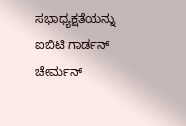ಸಭಾಧ್ಯಕ್ಷತೆಯನ್ನು ಐಬಿಟಿ ಗಾರ್ಡನ್ ಚೇರ್ಮನ್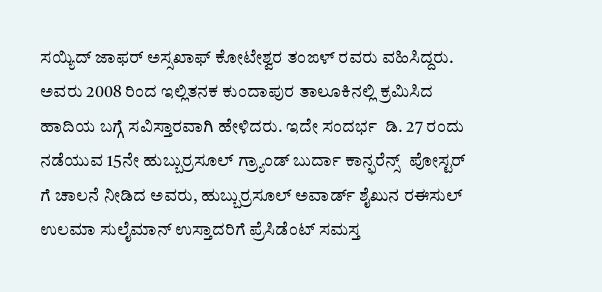ಸಯ್ಯಿದ್ ಜಾಫರ್ ಅಸ್ಸಖಾಫ್ ಕೋಟೇಶ್ವರ ತಂಙಳ್‌ ರವರು ವಹಿಸಿದ್ದರು. ಅವರು 2008 ರಿಂದ ಇಲ್ಲಿತನಕ ಕುಂದಾಪುರ ತಾಲೂಕಿನಲ್ಲಿ ಕ್ರಮಿಸಿದ  ಹಾದಿಯ ಬಗ್ಗೆ ಸವಿಸ್ತಾರವಾಗಿ ಹೇಳಿದರು. ಇದೇ ಸಂದರ್ಭ  ಡಿ. 27 ರಂದು ನಡೆಯುವ 15ನೇ ಹುಬ್ಬುರ್ರಸೂಲ್ ಗ್ರ್ಯಾಂಡ್ ಬುರ್ದಾ ಕಾನ್ಫರೆನ್ಸ್  ಪೋಸ್ಟರ್ ಗೆ ಚಾಲನೆ ನೀಡಿದ ಅವರು, ಹುಬ್ಬುರ್ರಸೂಲ್ ಅವಾರ್ಡ್ ಶೈಖುನ ರಈಸುಲ್ ಉಲಮಾ ಸುಲೈಮಾನ್ ಉಸ್ತಾದರಿಗೆ ಪ್ರೆಸಿಡೆಂಟ್ ಸಮಸ್ತ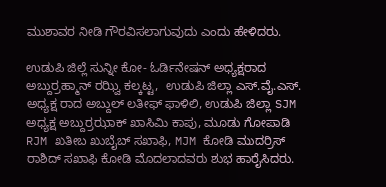ಮುಶಾವರ ನೀಡಿ ಗೌರವಿಸಲಾಗುವುದು ಎಂದು ಹೇಳಿದರು.

ಉಡುಪಿ ಜಿಲ್ಲೆ ಸುನ್ನೀ ಕೋ- ಓರ್ಡಿನೇಷನ್ ಅಧ್ಯಕ್ಷರಾದ ಅಬ್ದುರ್ರಹ್ಮಾನ್ ರಝ್ವಿ ಕಲ್ಕಟ್ಟ,  ಉಡುಪಿ ಜಿಲ್ಲಾ ಎಸ್.ವೈ.ಎಸ್. ಅಧ್ಯಕ್ಷ ರಾದ ಅಬ್ದುಲ್ ಲತೀಫ್ ಫಾಳಿಲಿ, ಉಡುಪಿ ಜಿಲ್ಲಾ SJM ಅಧ್ಯಕ್ಷ ಅಬ್ದುರ್ರಝಾಕ್ ಖಾಸಿಮಿ ಕಾಪು, ಮೂಡು ಗೋಪಾಡಿ RJM ಖತೀಬ ಖುಬೈಬ್ ಸಖಾಫಿ, MJM ಕೋಡಿ ಮುದರ್ರಿಸ್ ರಾಶಿದ್ ಸಖಾಫಿ ಕೋಡಿ ಮೊದಲಾದವರು ಶುಭ ಹಾರೈಸಿದರು.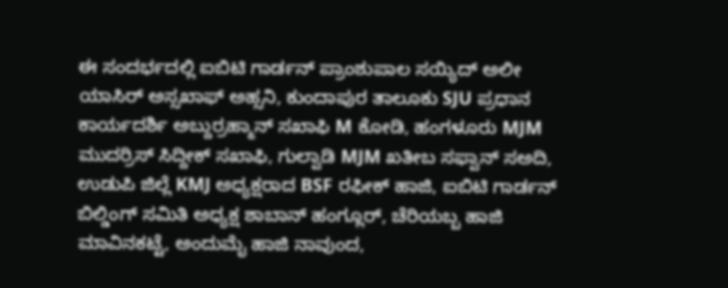ಈ ಸಂದರ್ಭದಲ್ಲಿ ಐಬಿಟಿ ಗಾರ್ಡನ್ ಪ್ರಾಂಶುಪಾಲ ಸಯ್ಯಿದ್ ಅಲೀ ಯಾಸಿರ್ ಅಸ್ಸಖಾಫ್ ಅಹ್ಸನಿ, ಕುಂದಾಪುರ ತಾಲೂಕು SJU ಪ್ರಧಾನ ಕಾರ್ಯದರ್ಶಿ ಅಬ್ದುರ್ರಹ್ಮಾನ್ ಸಖಾಫಿ M ಕೋಡಿ, ಹಂಗಳೂರು MJM ಮುದರ್ರಿಸ್ ಸಿದ್ದೀಕ್ ಸಖಾಫಿ, ಗುಲ್ವಾಡಿ MJM ಖತೀಬ ಸಫ್ವಾನ್ ಸಅದಿ, ಉಡುಪಿ ಜಿಲ್ಲೆ KMJ ಅಧ್ಯಕ್ಷರಾದ BSF ರಫೀಕ್ ಹಾಜಿ, ಐಬಿಟಿ ಗಾರ್ಡನ್ ಬಿಲ್ಡಿಂಗ್ ಸಮಿತಿ ಅಧ್ಯಕ್ಷ ಶಾಬಾನ್ ಹಂಗ್ಲೂರ್, ಚೆರಿಯಬ್ಬ ಹಾಜಿ ಮಾವಿನಕಟ್ಟೆ, ಅಂದುಮೈ ಹಾಜಿ ನಾವುಂದ,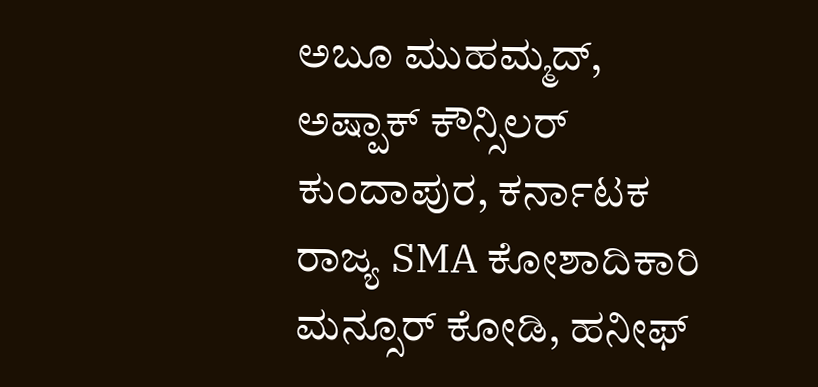ಅಬೂ ಮುಹಮ್ಮದ್, ಅಷ್ಪಾಕ್ ಕೌನ್ಸಿಲರ್ ಕುಂದಾಪುರ, ಕರ್ನಾಟಕ ರಾಜ್ಯ SMA ಕೋಶಾದಿಕಾರಿ ಮನ್ಸೂರ್ ಕೋಡಿ, ಹನೀಫ್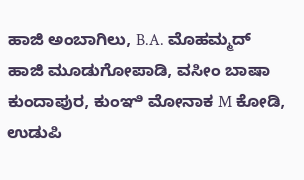ಹಾಜಿ ಅಂಬಾಗಿಲು, B.A. ಮೊಹಮ್ಮದ್ ಹಾಜಿ ಮೂಡುಗೋಪಾಡಿ, ವಸೀಂ ಬಾಷಾ ಕುಂದಾಪುರ, ಕುಂಞಿ ಮೋನಾಕ M ಕೋಡಿ, ಉಡುಪಿ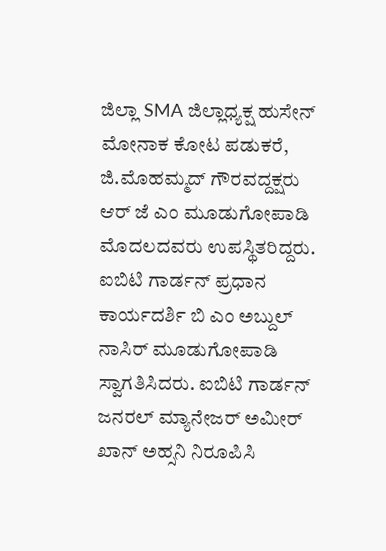ಜಿಲ್ಲಾ SMA ಜಿಲ್ಲಾಧ್ಯಕ್ಷ ಹುಸೇನ್ ಮೋನಾಕ ಕೋಟ ಪಡುಕರೆ, ಜಿ.ಮೊಹಮ್ಮದ್ ಗೌರವದ್ದಕ್ಷರು ಆರ್ ಜೆ ಎಂ ಮೂಡುಗೋಪಾಡಿ ಮೊದಲದವರು ಉಪಸ್ಥಿತರಿದ್ದರು. ಐಬಿಟಿ ಗಾರ್ಡನ್ ಪ್ರಧಾನ ಕಾರ್ಯದರ್ಶಿ ಬಿ ಎಂ ಅಬ್ದುಲ್ ನಾಸಿರ್ ಮೂಡುಗೋಪಾಡಿ ಸ್ವಾಗತಿಸಿದರು. ಐಬಿಟಿ ಗಾರ್ಡನ್ ಜನರಲ್ ಮ್ಯಾನೇಜರ್ ಅಮೀರ್ ಖಾನ್ ಅಹ್ಸನಿ ನಿರೂಪಿಸಿ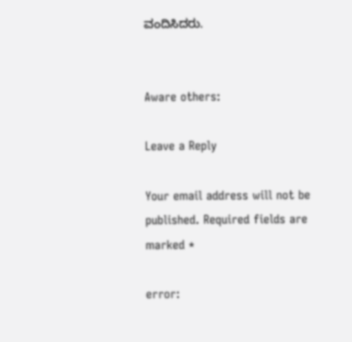ವಂದಿಸಿದರು.


Aware others:

Leave a Reply

Your email address will not be published. Required fields are marked *

error: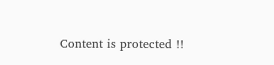Content is protected !!